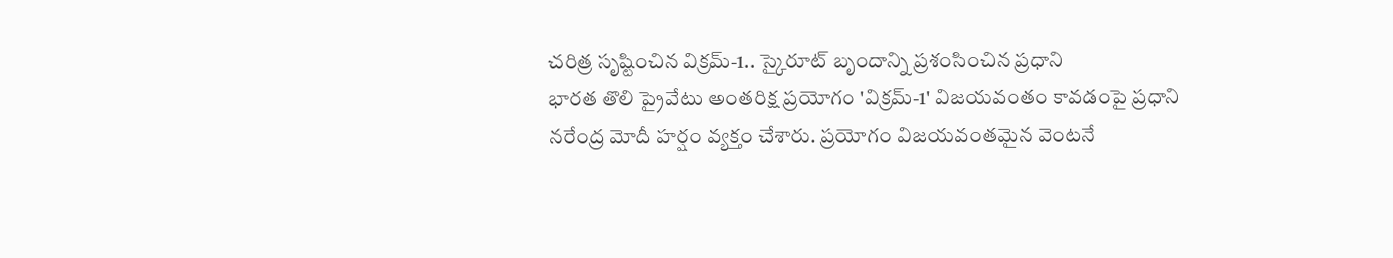చరిత్ర సృష్టించిన విక్రమ్-1.. స్కైరూట్ బృందాన్ని ప్రశంసించిన ప్రధాని
భారత తొలి ప్రైవేటు అంతరిక్ష ప్రయోగం 'విక్రమ్-1' విజయవంతం కావడంపై ప్రధాని నరేంద్ర మోదీ హర్షం వ్యక్తం చేశారు. ప్రయోగం విజయవంతమైన వెంటనే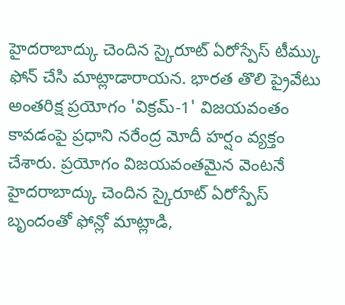హైదరాబాద్కు చెందిన స్కైరూట్ ఏరోస్పేస్ టీమ్కు ఫోన్ చేసి మాట్లాడారాయన. భారత తొలి ప్రైవేటు అంతరిక్ష ప్రయోగం 'విక్రమ్-1' విజయవంతం కావడంపై ప్రధాని నరేంద్ర మోదీ హర్షం వ్యక్తం చేశారు. ప్రయోగం విజయవంతమైన వెంటనే హైదరాబాద్కు చెందిన స్కైరూట్ ఏరోస్పేస్ బృందంతో ఫోన్లో మాట్లాడి,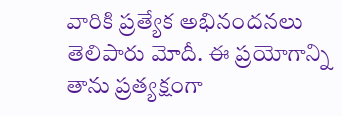వారికి ప్రత్యేక అభినందనలు తెలిపారు మోదీ. ఈ ప్రయోగాన్ని తాను ప్రత్యక్షంగా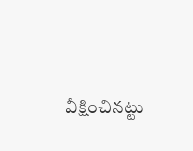వీక్షించినట్టు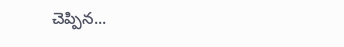చెప్పిన...